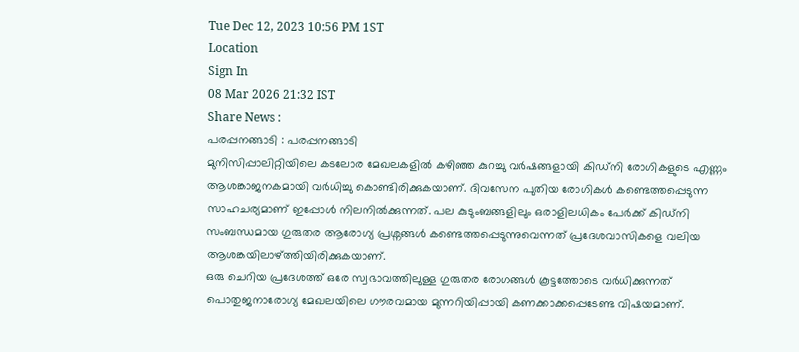Tue Dec 12, 2023 10:56 PM 1ST
Location
Sign In
08 Mar 2026 21:32 IST
Share News :
പരപ്പനങ്ങാടി : പരപ്പനങ്ങാടി
മുനിസിപ്പാലിറ്റിയിലെ കടലോര മേഖലകളിൽ കഴിഞ്ഞ കുറച്ചു വർഷങ്ങളായി കിഡ്നി രോഗികളുടെ എണ്ണം ആശങ്കാജനകമായി വർധിച്ചു കൊണ്ടിരിക്കുകയാണ്. ദിവസേന പുതിയ രോഗികൾ കണ്ടെത്തപ്പെടുന്ന സാഹചര്യമാണ് ഇപ്പോൾ നിലനിൽക്കുന്നത്. പല കുടുംബങ്ങളിലും ഒരാളിലധികം പേർക്ക് കിഡ്നി സംബന്ധമായ ഗുരുതര ആരോഗ്യ പ്രശ്നങ്ങൾ കണ്ടെത്തപ്പെടുന്നുവെന്നത് പ്രദേശവാസികളെ വലിയ ആശങ്കയിലാഴ്ത്തിയിരിക്കുകയാണ്.
ഒരു ചെറിയ പ്രദേശത്ത് ഒരേ സ്വഭാവത്തിലുള്ള ഗുരുതര രോഗങ്ങൾ കൂട്ടത്തോടെ വർധിക്കുന്നത് പൊതുജനാരോഗ്യ മേഖലയിലെ ഗൗരവമായ മുന്നറിയിപ്പായി കണക്കാക്കപ്പെടേണ്ട വിഷയമാണ്.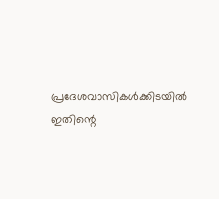പ്രദേശവാസികൾക്കിടയിൽ ഇതിന്റെ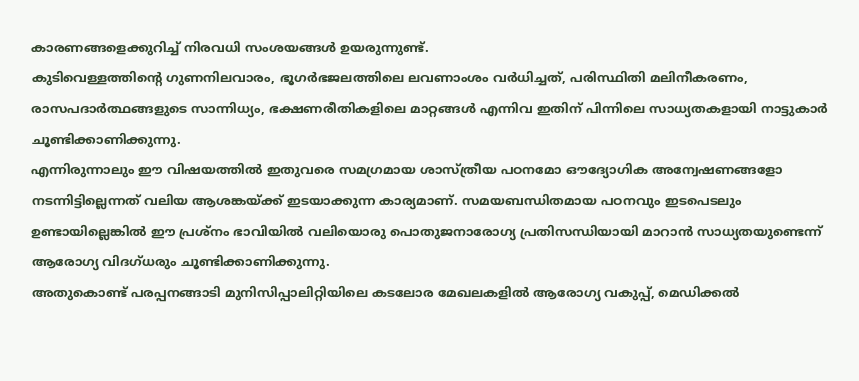കാരണങ്ങളെക്കുറിച്ച് നിരവധി സംശയങ്ങൾ ഉയരുന്നുണ്ട്.
കുടിവെള്ളത്തിന്റെ ഗുണനിലവാരം, ഭൂഗർഭജലത്തിലെ ലവണാംശം വർധിച്ചത്, പരിസ്ഥിതി മലിനീകരണം, രാസപദാർത്ഥങ്ങളുടെ സാന്നിധ്യം, ഭക്ഷണരീതികളിലെ മാറ്റങ്ങൾ എന്നിവ ഇതിന് പിന്നിലെ സാധ്യതകളായി നാട്ടുകാർ ചൂണ്ടിക്കാണിക്കുന്നു.
എന്നിരുന്നാലും ഈ വിഷയത്തിൽ ഇതുവരെ സമഗ്രമായ ശാസ്ത്രീയ പഠനമോ ഔദ്യോഗിക അന്വേഷണങ്ങളോ നടന്നിട്ടില്ലെന്നത് വലിയ ആശങ്കയ്ക്ക് ഇടയാക്കുന്ന കാര്യമാണ്. സമയബന്ധിതമായ പഠനവും ഇടപെടലും ഉണ്ടായില്ലെങ്കിൽ ഈ പ്രശ്നം ഭാവിയിൽ വലിയൊരു പൊതുജനാരോഗ്യ പ്രതിസന്ധിയായി മാറാൻ സാധ്യതയുണ്ടെന്ന് ആരോഗ്യ വിദഗ്ധരും ചൂണ്ടിക്കാണിക്കുന്നു.
അതുകൊണ്ട് പരപ്പനങ്ങാടി മുനിസിപ്പാലിറ്റിയിലെ കടലോര മേഖലകളിൽ ആരോഗ്യ വകുപ്പ്, മെഡിക്കൽ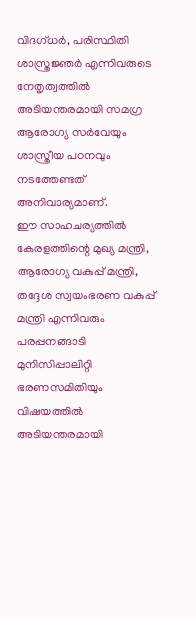വിദഗ്ധർ, പരിസ്ഥിതി ശാസ്ത്രജ്ഞർ എന്നിവരുടെ നേതൃത്വത്തിൽ അടിയന്തരമായി സമഗ്ര ആരോഗ്യ സർവേയും ശാസ്ത്രീയ പഠനവും നടത്തേണ്ടത് അനിവാര്യമാണ്.
ഈ സാഹചര്യത്തിൽ കേരളത്തിന്റെ മുഖ്യ മന്ത്രി, ആരോഗ്യ വകുപ്പ് മന്ത്രി, തദ്ദേശ സ്വയംഭരണ വകുപ്പ് മന്ത്രി എന്നിവരും പരപ്പനങ്ങാടി മുനിസിപ്പാലിറ്റി ഭരണസമിതിയും വിഷയത്തിൽ അടിയന്തരമായി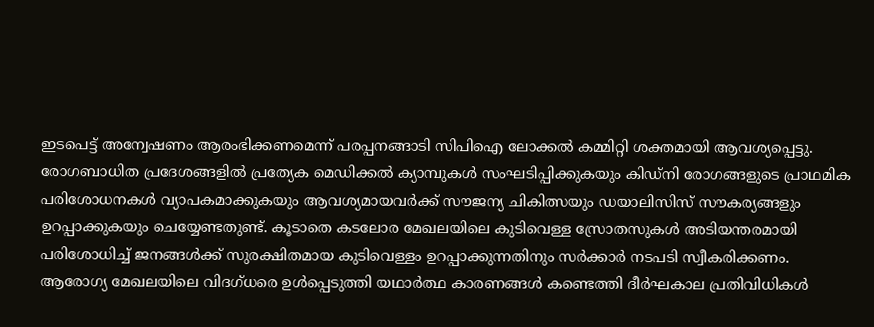ഇടപെട്ട് അന്വേഷണം ആരംഭിക്കണമെന്ന് പരപ്പനങ്ങാടി സിപിഐ ലോക്കൽ കമ്മിറ്റി ശക്തമായി ആവശ്യപ്പെട്ടു.
രോഗബാധിത പ്രദേശങ്ങളിൽ പ്രത്യേക മെഡിക്കൽ ക്യാമ്പുകൾ സംഘടിപ്പിക്കുകയും കിഡ്നി രോഗങ്ങളുടെ പ്രാഥമിക പരിശോധനകൾ വ്യാപകമാക്കുകയും ആവശ്യമായവർക്ക് സൗജന്യ ചികിത്സയും ഡയാലിസിസ് സൗകര്യങ്ങളും ഉറപ്പാക്കുകയും ചെയ്യേണ്ടതുണ്ട്. കൂടാതെ കടലോര മേഖലയിലെ കുടിവെള്ള സ്രോതസുകൾ അടിയന്തരമായി പരിശോധിച്ച് ജനങ്ങൾക്ക് സുരക്ഷിതമായ കുടിവെള്ളം ഉറപ്പാക്കുന്നതിനും സർക്കാർ നടപടി സ്വീകരിക്കണം.
ആരോഗ്യ മേഖലയിലെ വിദഗ്ധരെ ഉൾപ്പെടുത്തി യഥാർത്ഥ കാരണങ്ങൾ കണ്ടെത്തി ദീർഘകാല പ്രതിവിധികൾ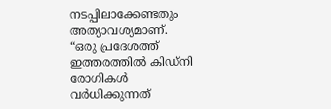നടപ്പിലാക്കേണ്ടതും അത്യാവശ്യമാണ്.
“ഒരു പ്രദേശത്ത് ഇത്തരത്തിൽ കിഡ്നി രോഗികൾ വർധിക്കുന്നത്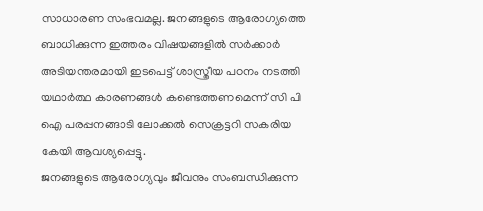സാധാരണ സംഭവമല്ല. ജനങ്ങളുടെ ആരോഗ്യത്തെ ബാധിക്കുന്ന ഇത്തരം വിഷയങ്ങളിൽ സർക്കാർ അടിയന്തരമായി ഇടപെട്ട് ശാസ്ത്രീയ പഠനം നടത്തി യഥാർത്ഥ കാരണങ്ങൾ കണ്ടെത്തണമെന്ന് സി പി ഐ പരപ്പനങ്ങാടി ലോക്കൽ സെക്രട്ടറി സകരിയ കേയി ആവശ്യപ്പെട്ടു.
ജനങ്ങളുടെ ആരോഗ്യവും ജീവനും സംബന്ധിക്കുന്ന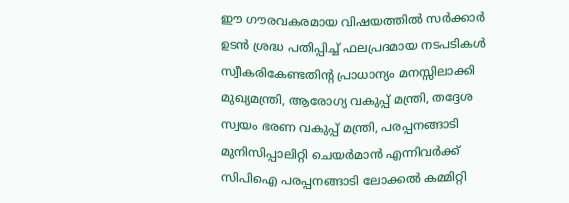ഈ ഗൗരവകരമായ വിഷയത്തിൽ സർക്കാർ ഉടൻ ശ്രദ്ധ പതിപ്പിച്ച് ഫലപ്രദമായ നടപടികൾ സ്വീകരികേണ്ടതിന്റ പ്രാധാന്യം മനസ്സിലാക്കി മുഖ്യമന്ത്രി, ആരോഗ്യ വകുപ്പ് മന്ത്രി, തദ്ദേശ സ്വയം ഭരണ വകുപ്പ് മന്ത്രി, പരപ്പനങ്ങാടി മുനിസിപ്പാലിറ്റി ചെയർമാൻ എന്നിവർക്ക് സിപിഐ പരപ്പനങ്ങാടി ലോക്കൽ കമ്മിറ്റി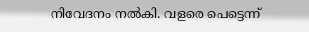നിവേദനം നൽകി. വളരെ പെട്ടെന്ന്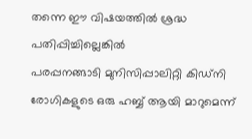തന്നെ ഈ വിഷയത്തിൽ ശ്രദ്ധ പതിപ്പിച്ചില്ലെങ്കിൽ
പരപ്പനങ്ങാടി മുനിസിപ്പാലിറ്റി കിഡ്നി രോഗികളുടെ ഒരു ഹബ്ബ് ആയി മാറുമെന്ന്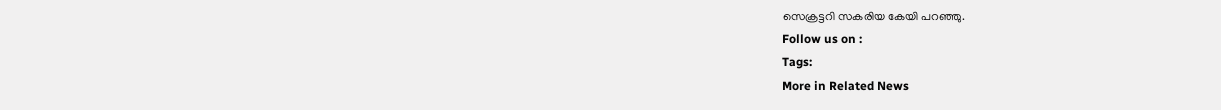സെക്രട്ടറി സകരിയ കേയി പറഞ്ഞു.
Follow us on :
Tags:
More in Related News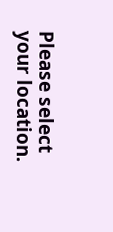Please select your location.